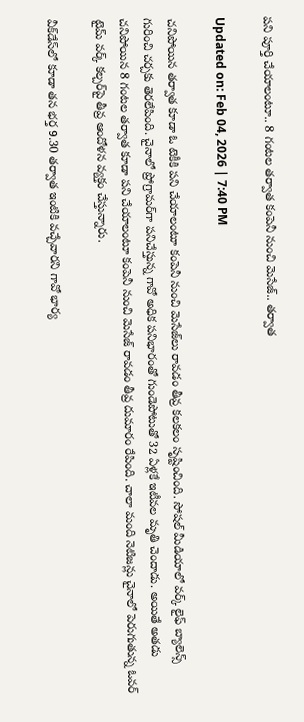పని పూర్తి చేయాలంటూ.. 8 గంటల తర్వాత కంపెనీ నుంచి మెసేజ్.. తర్వాత

Updated on: Feb 04, 2026 | 7:40 PM

చనిపోయిన తర్వాత కూడా ఓ టెకీకి పని చేయాలంటూ కంపెనీ నుంచి మెసేజ్‌లు రావడం తీవ్ర కలకలం సృష్టించింది. సోషల్ మీడియాలో వర్క్ లైఫ్ బ్యాలెన్స్ గురించి చర్చకు తెరలేపింది. చైనాలో ప్రోగ్రామర్‌గా పనిచేస్తున్న గావో అధిక పనిభారంతో గుండెపోటుతో 32 ఏళ్లకే ఇటీవల మృతి చెందాడు. అయితే అతడు చనిపోయిన 8 గంటల తర్వాత కూడా పని చేయాలంటూ కంపెనీ నుంచి మెసేజ్ రావడం తీవ్ర దుమారం రేపింది. చాలా మంది నెటిజన్లు చైనాలో పెరుగుతున్న ఓవర్ టైమ్ వర్క్ కల్చర్‌పై తీవ్ర ఆందోళన వ్యక్తం చేస్తున్నారు.

వీక్‌డేస్‌లో కూడా తన భర్త 9.30 తర్వాత ఇంటికి వచ్చేవారని గావో భార్య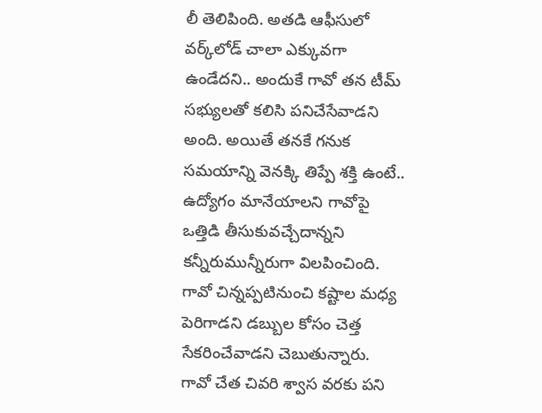లీ తెలిపింది. అతడి ఆఫీసులో వర్క్‌లోడ్ చాలా ఎక్కువగా ఉండేదని.. అందుకే గావో తన టీమ్ సభ్యులతో కలిసి పనిచేసేవాడని అంది. అయితే తనకే గనుక సమయాన్ని వెనక్కి తిప్పే శక్తి ఉంటే.. ఉద్యోగం మానేయాలని గావోపై ఒత్తిడి తీసుకువచ్చేదాన్నని కన్నీరుమున్నీరుగా విలపించింది. గావో చిన్నప్పటినుంచి కష్టాల మధ్య పెరిగాడని డబ్బుల కోసం చెత్త సేకరించేవాడని చెబుతున్నారు. గావో చేత చివరి శ్వాస వరకు పని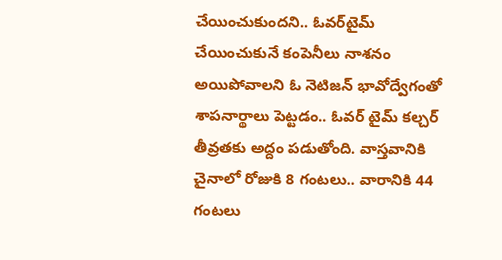చేయించుకుందని.. ఓవర్‌టైమ్ చేయించుకునే కంపెనీలు నాశనం అయిపోవాలని ఓ నెటిజన్‌ భావోద్వేగంతో శాపనార్థాలు పెట్టడం.. ఓవర్ టైమ్ కల్చర్ తీవ్రతకు అద్దం పడుతోంది. వాస్తవానికి చైనాలో రోజుకి 8 గంటలు.. వారానికి 44 గంటలు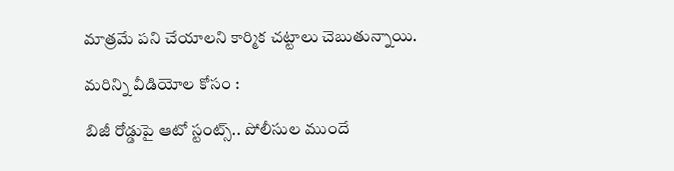మాత్రమే పని చేయాలని కార్మిక చట్టాలు చెబుతున్నాయి.

మరిన్ని వీడియోల కోసం :

బిజీ రోడ్డుపై ఆటో స్టంట్స్.. పోలీసుల ముందే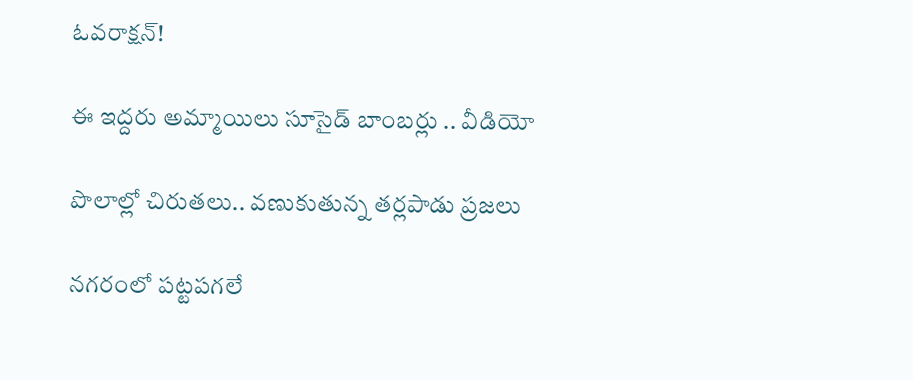ఓవరాక్షన్‌!

ఈ ఇద్దరు అమ్మాయిలు సూసైడ్ బాంబర్లు .. వీడియో

పొలాల్లో చిరుతలు.. వణుకుతున్న తర్లపాడు ప్రజలు

నగరంలో పట్టపగలే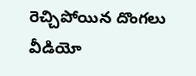రెచ్చిపోయిన దొంగలు వీడియో